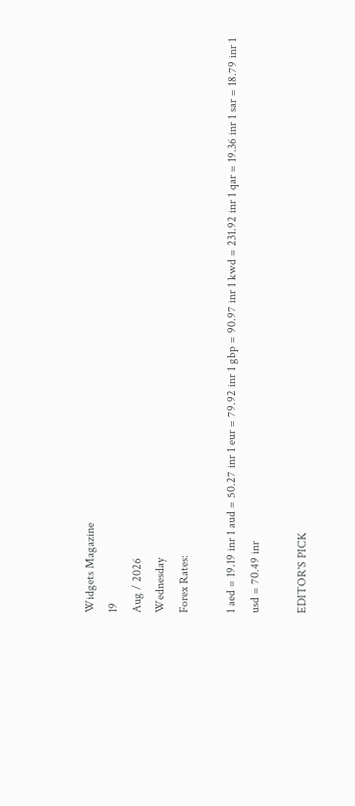Widgets Magazine
19
Aug / 2026
Wednesday
Forex Rates:

1 aed = 19.19 inr 1 aud = 50.27 inr 1 eur = 79.92 inr 1 gbp = 90.97 inr 1 kwd = 231.92 inr 1 qar = 19.36 inr 1 sar = 18.79 inr 1 usd = 70.49 inr

EDITOR'S PICK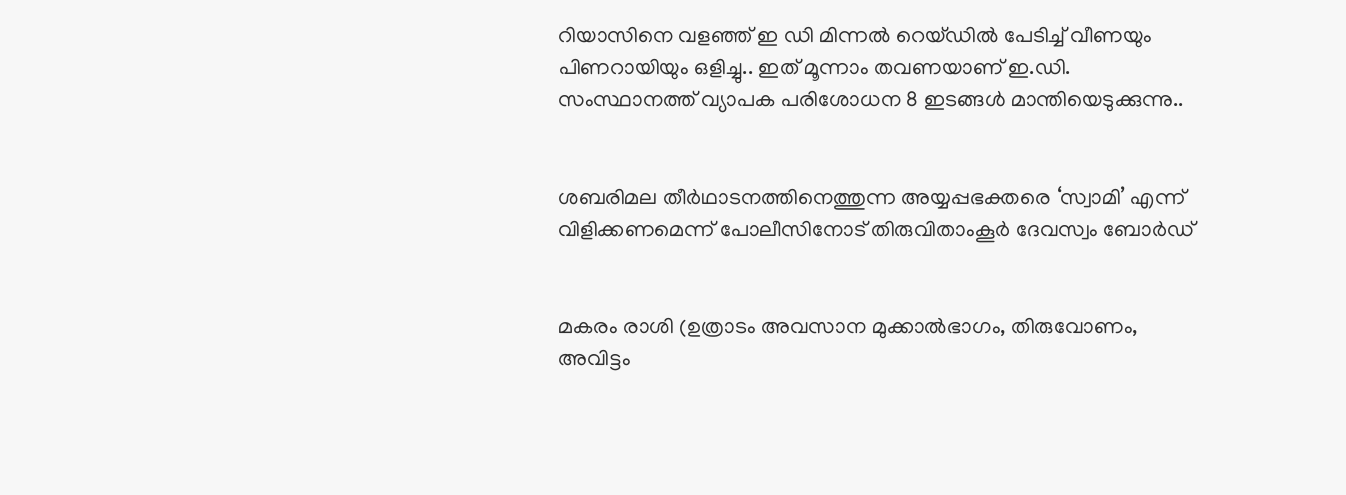റിയാസിനെ വളഞ്ഞ് ഇ ഡി മിന്നൽ റെയ്ഡിൽ പേടിച്ച് വീണയും പിണറായിയും ഒളിച്ചു.. ഇത് മൂന്നാം തവണയാണ് ഇ.ഡി. സംസ്ഥാനത്ത് വ്യാപക പരിശോധന 8 ഇടങ്ങൾ മാന്തിയെടുക്കുന്നു..


ശബരിമല തീർഥാടനത്തിനെത്തുന്ന അയ്യപ്പഭക്തരെ ‘സ്വാമി’ എന്ന് വിളിക്കണമെന്ന് പോലീസിനോട് തിരുവിതാംകൂർ ദേവസ്വം ബോർഡ്


മകരം രാശി (ഉത്രാടം അവസാന മുക്കാൽഭാഗം, തിരുവോണം, അവിട്ടം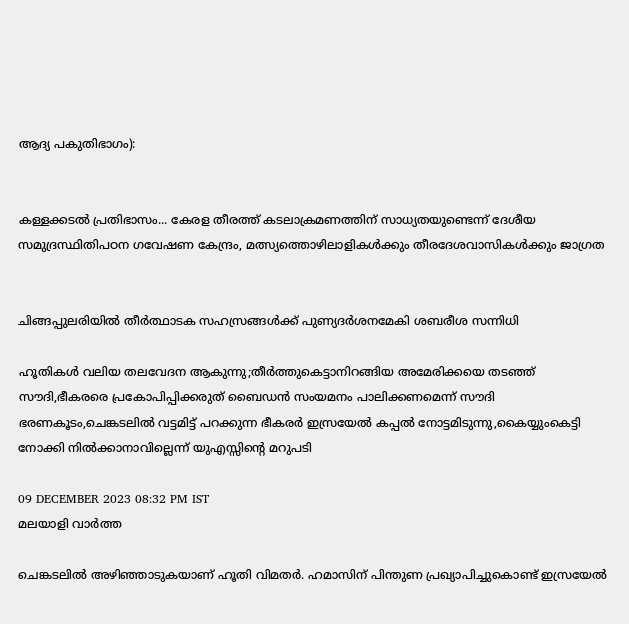ആദ്യ പകുതിഭാഗം):


കള്ളക്കടൽ പ്രതിഭാസം... കേരള തീരത്ത് കടലാക്രമണത്തിന് സാധ്യതയുണ്ടെന്ന് ദേശീയ സമുദ്രസ്ഥിതിപഠന ഗവേഷണ കേന്ദ്രം, മത്സ്യത്തൊഴിലാളികൾക്കും തീരദേശവാസികൾക്കും ജാഗ്രത


ചിങ്ങപ്പുലരിയിൽ തീർത്ഥാടക സഹസ്രങ്ങൾക്ക് പുണ്യദർശനമേകി ശബരീശ സന്നിധി

ഹൂതികള്‍ വലിയ തലവേദന ആകുന്നു;തീര്‍ത്തുകെട്ടാനിറങ്ങിയ അമേരിക്കയെ തടഞ്ഞ് സൗദി,ഭീകരരെ പ്രകോപിപ്പിക്കരുത് ബൈഡന്‍ സംയമനം പാലിക്കണമെന്ന് സൗദി ഭരണകൂടം,ചെങ്കടലില്‍ വട്ടമിട്ട് പറക്കുന്ന ഭീകരര്‍ ഇസ്രയേല്‍ കപ്പല്‍ നോട്ടമിടുന്നു,കൈയ്യുംകെട്ടി നോക്കി നില്‍ക്കാനാവില്ലെന്ന് യുഎസ്സിന്റെ മറുപടി

09 DECEMBER 2023 08:32 PM IST
മലയാളി വാര്‍ത്ത

ചെങ്കടലില്‍ അഴിഞ്ഞാടുകയാണ് ഹൂതി വിമതര്‍. ഹമാസിന് പിന്തുണ പ്രഖ്യാപിച്ചുകൊണ്ട് ഇസ്രയേല്‍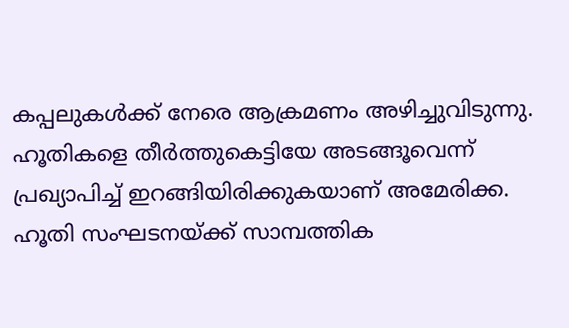കപ്പലുകള്‍ക്ക് നേരെ ആക്രമണം അഴിച്ചുവിടുന്നു. ഹൂതികളെ തീര്‍ത്തുകെട്ടിയേ അടങ്ങൂവെന്ന് പ്രഖ്യാപിച്ച് ഇറങ്ങിയിരിക്കുകയാണ് അമേരിക്ക. ഹൂതി സംഘടനയ്ക്ക് സാമ്പത്തിക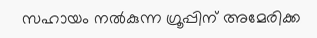സഹായം നല്‍കുന്ന ഗ്രൂപ്പിന് അമേരിക്ക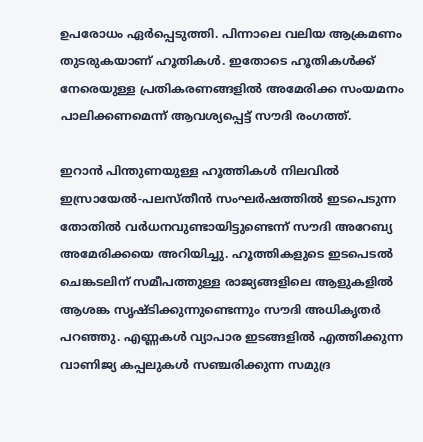ഉപരോധം ഏര്‍പ്പെടുത്തി. പിന്നാലെ വലിയ ആക്രമണം തുടരുകയാണ് ഹൂതികള്‍. ഇതോടെ ഹൂതികള്‍ക്ക് നേരെയുള്ള പ്രതികരണങ്ങളില്‍ അമേരിക്ക സംയമനം പാലിക്കണമെന്ന് ആവശ്യപ്പെട്ട് സൗദി രംഗത്ത്.

ഇറാന്‍ പിന്തുണയുള്ള ഹൂത്തികള്‍ നിലവില്‍ ഇസ്രായേല്‍-പലസ്തീന്‍ സംഘര്‍ഷത്തില്‍ ഇടപെടുന്ന തോതില്‍ വര്‍ധനവുണ്ടായിട്ടുണ്ടെന്ന് സൗദി അറേബ്യ അമേരിക്കയെ അറിയിച്ചു. ഹൂത്തികളുടെ ഇടപെടല്‍ ചെങ്കടലിന് സമീപത്തുള്ള രാജ്യങ്ങളിലെ ആളുകളില്‍ ആശങ്ക സൃഷ്ടിക്കുന്നുണ്ടെന്നും സൗദി അധികൃതര്‍ പറഞ്ഞു. എണ്ണകള്‍ വ്യാപാര ഇടങ്ങളില്‍ എത്തിക്കുന്ന വാണിജ്യ കപ്പലുകള്‍ സഞ്ചരിക്കുന്ന സമുദ്ര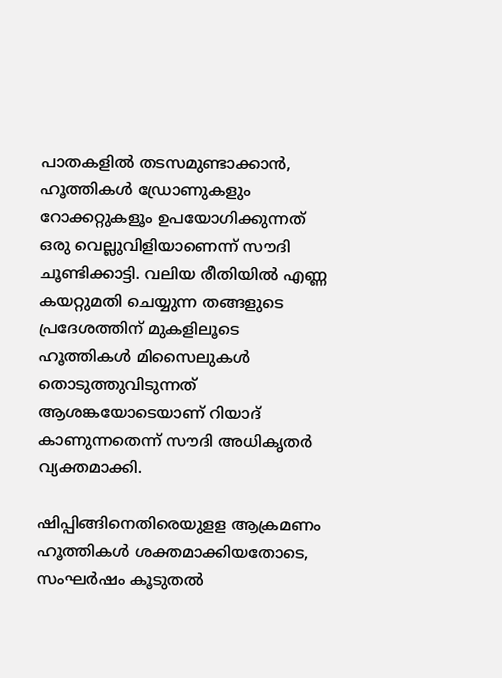പാതകളില്‍ തടസമുണ്ടാക്കാന്‍, ഹൂത്തികള്‍ ഡ്രോണുകളും റോക്കറ്റുകളൂം ഉപയോഗിക്കുന്നത് ഒരു വെല്ലുവിളിയാണെന്ന് സൗദി ചൂണ്ടിക്കാട്ടി. വലിയ രീതിയില്‍ എണ്ണ കയറ്റുമതി ചെയ്യുന്ന തങ്ങളുടെ പ്രദേശത്തിന് മുകളിലൂടെ ഹൂത്തികള്‍ മിസൈലുകള്‍ തൊടുത്തുവിടുന്നത് ആശങ്കയോടെയാണ് റിയാദ് കാണുന്നതെന്ന് സൗദി അധികൃതര്‍ വ്യക്തമാക്കി.

ഷിപ്പിങ്ങിനെതിരെയുളള ആക്രമണം ഹൂത്തികള്‍ ശക്തമാക്കിയതോടെ, സംഘര്‍ഷം കൂടുതല്‍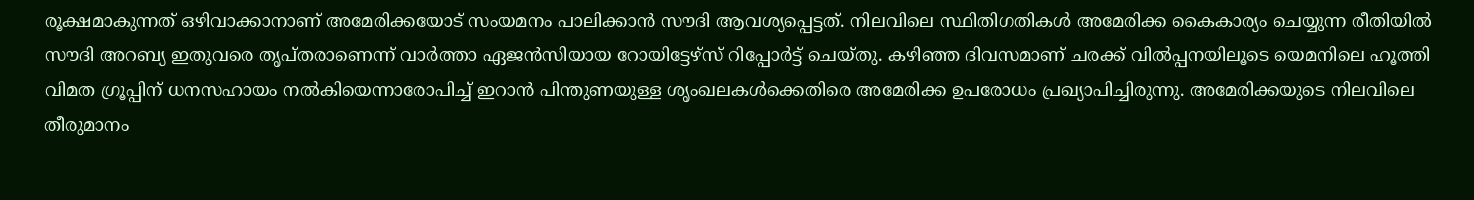രൂക്ഷമാകുന്നത് ഒഴിവാക്കാനാണ് അമേരിക്കയോട് സംയമനം പാലിക്കാന്‍ സൗദി ആവശ്യപ്പെട്ടത്. നിലവിലെ സ്ഥിതിഗതികള്‍ അമേരിക്ക കൈകാര്യം ചെയ്യുന്ന രീതിയില്‍ സൗദി അറബ്യ ഇതുവരെ തൃപ്തരാണെന്ന് വാര്‍ത്താ ഏജന്‍സിയായ റോയിട്ടേഴ്‌സ് റിപ്പോര്‍ട്ട് ചെയ്തു. കഴിഞ്ഞ ദിവസമാണ് ചരക്ക് വില്‍പ്പനയിലൂടെ യെമനിലെ ഹൂത്തി വിമത ഗ്രൂപ്പിന് ധനസഹായം നല്‍കിയെന്നാരോപിച്ച് ഇറാന്‍ പിന്തുണയുള്ള ശൃംഖലകള്‍ക്കെതിരെ അമേരിക്ക ഉപരോധം പ്രഖ്യാപിച്ചിരുന്നു. അമേരിക്കയുടെ നിലവിലെ തീരുമാനം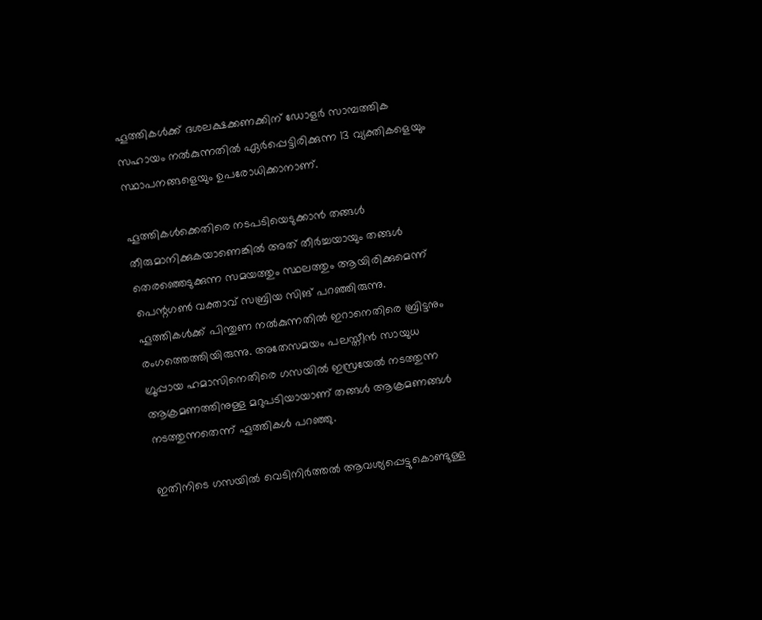ഹൂത്തികള്‍ക്ക് ദശലക്ഷക്കണക്കിന് ഡോളര്‍ സാമ്പത്തിക സഹായം നല്‍കുന്നതില്‍ ഏര്‍പ്പെട്ടിരിക്കുന്ന 13 വ്യക്തികളെയും സ്ഥാപനങ്ങളെയും ഉപരോധിക്കാനാണ്.

ഹൂത്തികള്‍ക്കെതിരെ നടപടിയെടുക്കാന്‍ തങ്ങള്‍ തീരുമാനിക്കുകയാണെങ്കില്‍ അത് തീര്‍ച്ചയായും തങ്ങള്‍ തെരഞ്ഞെടുക്കുന്ന സമയത്തും സ്ഥലത്തും ആയിരിക്കുമെന്ന് പെന്റഗണ്‍ വക്താവ് സബ്രിയ സിങ് പറഞ്ഞിരുന്നു. ഹൂത്തികള്‍ക്ക് പിന്തുണ നല്‍കുന്നതില്‍ ഇറാനെതിരെ ബ്രിട്ടനും രംഗത്തെത്തിയിരുന്നു. അതേസമയം പലസ്തീന്‍ സായുധ ഗ്രൂപ്പായ ഹമാസിനെതിരെ ഗസയില്‍ ഇസ്രയേല്‍ നടത്തുന്ന ആക്രമണത്തിനുള്ള മറുപടിയായാണ് തങ്ങള്‍ ആക്രമണങ്ങള്‍ നടത്തുന്നതെന്ന് ഹൂത്തികള്‍ പറഞ്ഞു.

ഇതിനിടെ ഗസയില്‍ വെടിനിര്‍ത്തല്‍ ആവശ്യപ്പെട്ടുകൊണ്ടുള്ള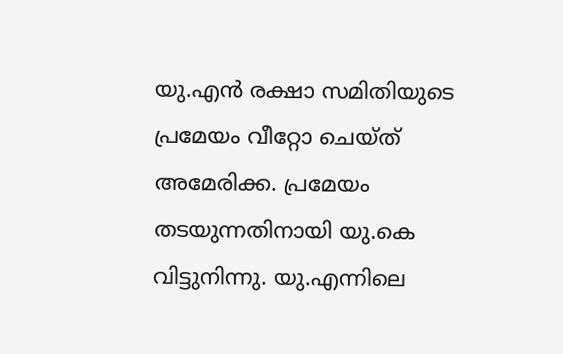യു.എന്‍ രക്ഷാ സമിതിയുടെ പ്രമേയം വീറ്റോ ചെയ്ത് അമേരിക്ക. പ്രമേയം തടയുന്നതിനായി യു.കെ വിട്ടുനിന്നു. യു.എന്നിലെ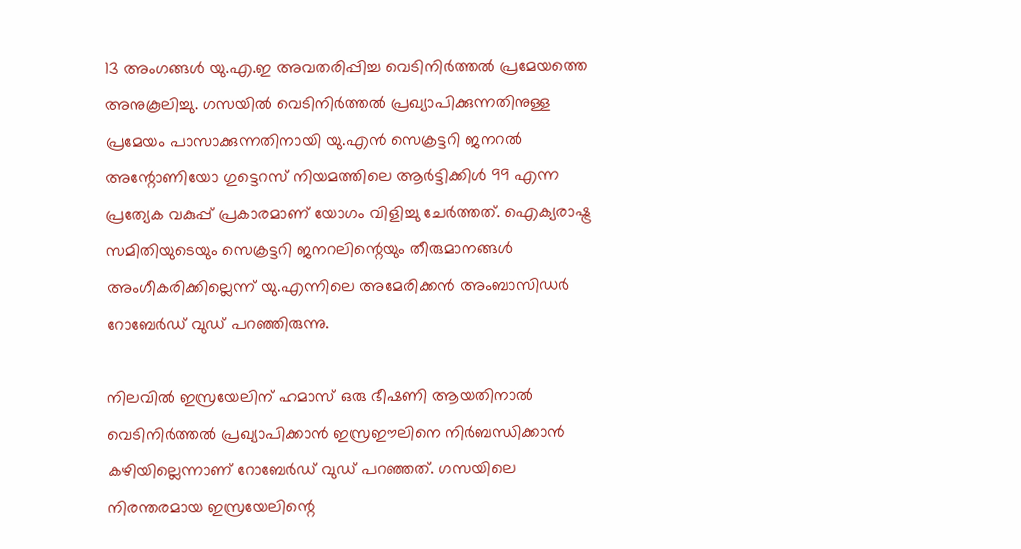13 അംഗങ്ങള്‍ യു.എ.ഇ അവതരിപ്പിച്ച വെടിനിര്‍ത്തല്‍ പ്രമേയത്തെ അനുകൂലിച്ചു. ഗസയില്‍ വെടിനിര്‍ത്തല്‍ പ്രഖ്യാപിക്കുന്നതിനുള്ള പ്രമേയം പാസാക്കുന്നതിനായി യു.എന്‍ സെക്രട്ടറി ജനറല്‍ അന്റോണിയോ ഗുട്ടെറസ് നിയമത്തിലെ ആര്‍ട്ടിക്കിള്‍ 99 എന്ന പ്രത്യേക വകുപ്പ് പ്രകാരമാണ് യോഗം വിളിച്ചു ചേര്‍ത്തത്. ഐക്യരാഷ്ട്ര സമിതിയുടെയും സെക്രട്ടറി ജനറലിന്റെയും തീരുമാനങ്ങള്‍ അംഗീകരിക്കില്ലെന്ന് യു.എന്നിലെ അമേരിക്കന്‍ അംബാസിഡര്‍ റോബേര്‍ഡ് വുഡ് പറഞ്ഞിരുന്നു.

നിലവില്‍ ഇസ്രയേലിന് ഹമാസ് ഒരു ഭീഷണി ആയതിനാല്‍ വെടിനിര്‍ത്തല്‍ പ്രഖ്യാപിക്കാന്‍ ഇസ്രഈലിനെ നിര്‍ബന്ധിക്കാന്‍ കഴിയില്ലെന്നാണ് റോബേര്‍ഡ് വുഡ് പറഞ്ഞത്. ഗസയിലെ നിരന്തരമായ ഇസ്രയേലിന്റെ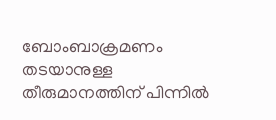ബോംബാക്രമണം തടയാനുള്ള തീരുമാനത്തിന് പിന്നില്‍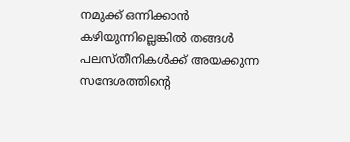നമുക്ക് ഒന്നിക്കാന്‍ കഴിയുന്നില്ലെങ്കില്‍ തങ്ങള്‍ പലസ്തീനികള്‍ക്ക് അയക്കുന്ന സന്ദേശത്തിന്റെ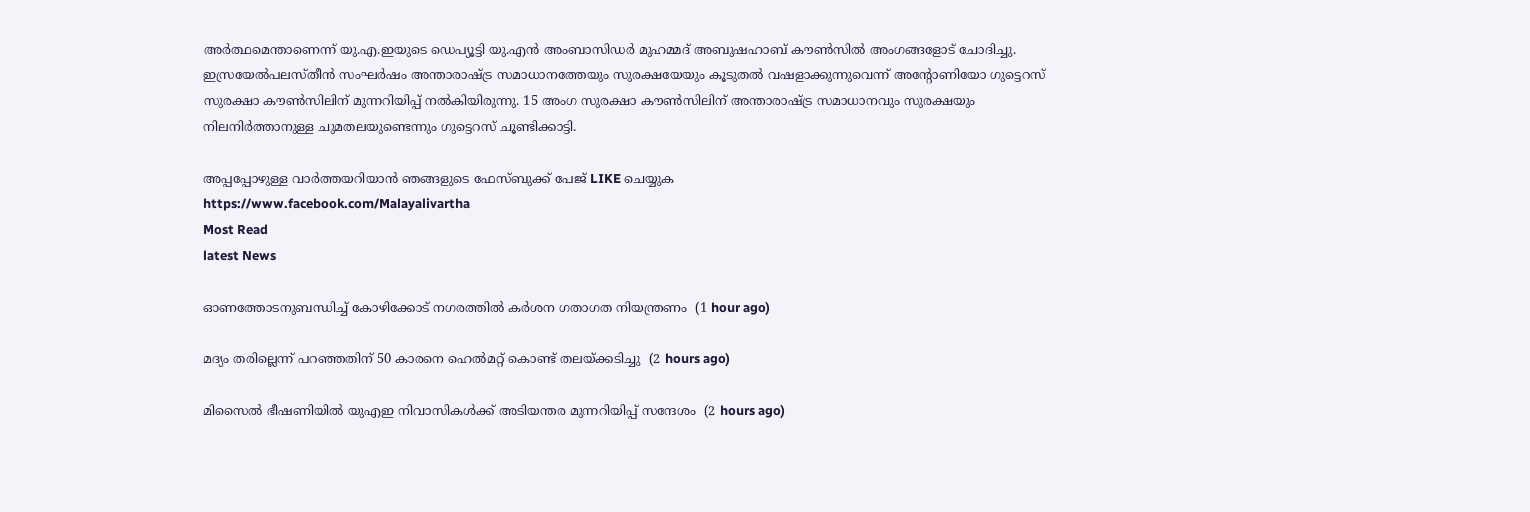അര്‍ത്ഥമെന്താണെന്ന് യു.എ.ഇയുടെ ഡെപ്യൂട്ടി യു.എന്‍ അംബാസിഡര്‍ മുഹമ്മദ് അബുഷഹാബ് കൗണ്‍സില്‍ അംഗങ്ങളോട് ചോദിച്ചു. ഇസ്രയേല്‍പലസ്തീന്‍ സംഘര്‍ഷം അന്താരാഷ്ട്ര സമാധാനത്തേയും സുരക്ഷയേയും കൂടുതല്‍ വഷളാക്കുന്നുവെന്ന് അന്റോണിയോ ഗുട്ടെറസ് സുരക്ഷാ കൗണ്‍സിലിന് മുന്നറിയിപ്പ് നല്‍കിയിരുന്നു. 15 അംഗ സുരക്ഷാ കൗണ്‍സിലിന് അന്താരാഷ്ട്ര സമാധാനവും സുരക്ഷയും നിലനിര്‍ത്താനുള്ള ചുമതലയുണ്ടെന്നും ഗുട്ടെറസ് ചൂണ്ടിക്കാട്ടി.

അപ്പപ്പോഴുള്ള വാര്‍ത്തയറിയാന്‍ ഞങ്ങളുടെ ഫേസ്‌ബുക്ക്‌ പേജ് LIKE ചെയ്യുക
https://www.facebook.com/Malayalivartha
Most Read
latest News

ഓണത്തോടനുബന്ധിച്ച് കോഴിക്കോട് നഗരത്തില്‍ കര്‍ശന ഗതാഗത നിയന്ത്രണം  (1 hour ago)

മദ്യം തരില്ലെന്ന് പറഞ്ഞതിന് 50 കാരനെ ഹെല്‍മറ്റ് കൊണ്ട് തലയ്ക്കടിച്ചു  (2 hours ago)

മിസൈല്‍ ഭീഷണിയില്‍ യുഎഇ നിവാസികള്‍ക്ക് അടിയന്തര മുന്നറിയിപ്പ് സന്ദേശം  (2 hours ago)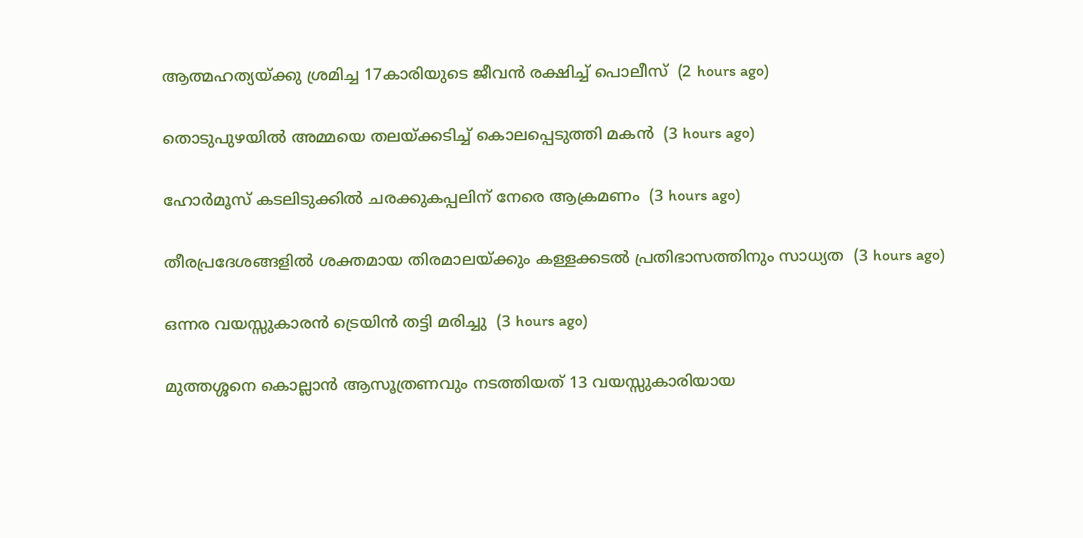ആത്മഹത്യയ്ക്കു ശ്രമിച്ച 17കാരിയുടെ ജീവന്‍ രക്ഷിച്ച് പൊലീസ്  (2 hours ago)

തൊടുപുഴയില്‍ അമ്മയെ തലയ്ക്കടിച്ച് കൊലപ്പെടുത്തി മകന്‍  (3 hours ago)

ഹോര്‍മൂസ് കടലിടുക്കില്‍ ചരക്കുകപ്പലിന് നേരെ ആക്രമണം  (3 hours ago)

തീരപ്രദേശങ്ങളില്‍ ശക്തമായ തിരമാലയ്ക്കും കള്ളക്കടല്‍ പ്രതിഭാസത്തിനും സാധ്യത  (3 hours ago)

ഒന്നര വയസ്സുകാരന്‍ ട്രെയിന്‍ തട്ടി മരിച്ചു  (3 hours ago)

മുത്തശ്ശനെ കൊല്ലാന്‍ ആസൂത്രണവും നടത്തിയത് 13 വയസ്സുകാരിയായ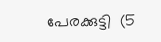പേരക്കുട്ടി  (5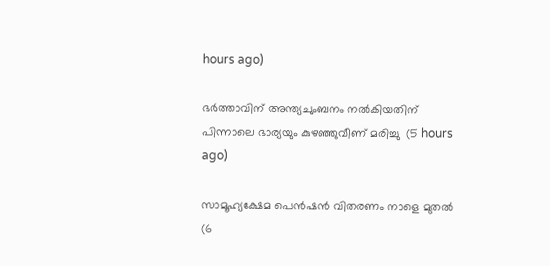hours ago)

ഭര്‍ത്താവിന് അന്ത്യചുംബനം നല്‍കിയതിന് പിന്നാലെ ഭാര്യയും കുഴഞ്ഞുവീണ് മരിച്ചു  (5 hours ago)

സാമൂഹ്യക്ഷേമ പെന്‍ഷന്‍ വിതരണം നാളെ മുതല്‍  (6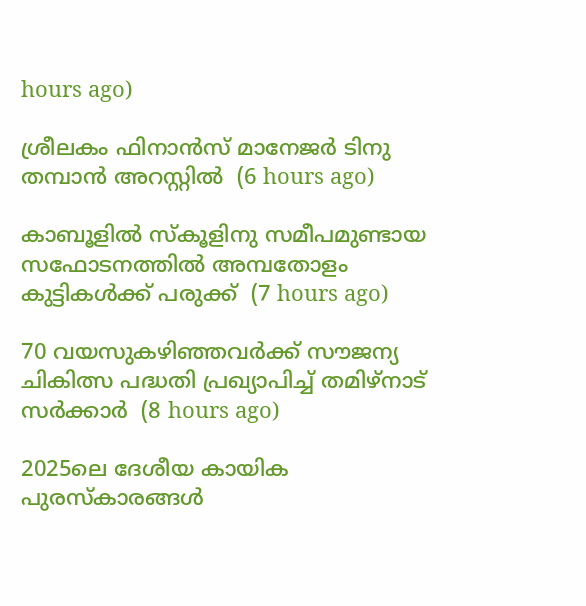hours ago)

ശ്രീലകം ഫിനാന്‍സ് മാനേജര്‍ ടിനു തമ്പാന്‍ അറസ്റ്റില്‍  (6 hours ago)

കാബൂളില്‍ സ്‌കൂളിനു സമീപമുണ്ടായ സഫോടനത്തില്‍ അമ്പതോളം കുട്ടികള്‍ക്ക് പരുക്ക്  (7 hours ago)

70 വയസുകഴിഞ്ഞവര്‍ക്ക് സൗജന്യ ചികിത്സ പദ്ധതി പ്രഖ്യാപിച്ച് തമിഴ്‌നാട് സര്‍ക്കാര്‍  (8 hours ago)

2025ലെ ദേശീയ കായിക പുരസ്‌കാരങ്ങള്‍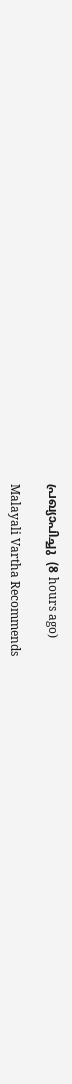പ്രഖ്യാപിച്ചു  (8 hours ago)

Malayali Vartha Recommends